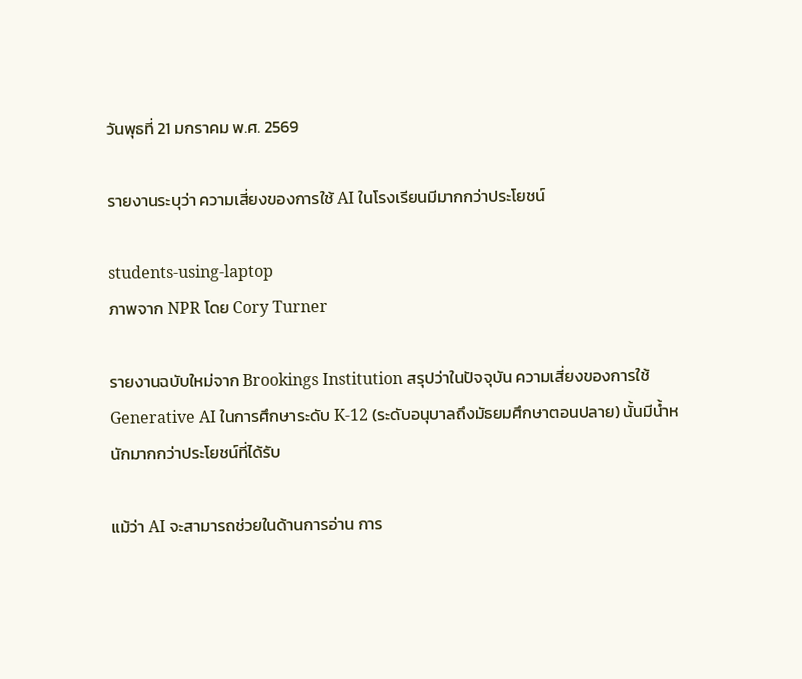วันพุธที่ 21 มกราคม พ.ศ. 2569

รายงานระบุว่า ความเสี่ยงของการใช้ AI ในโรงเรียนมีมากกว่าประโยชน์

students-using-laptop
ภาพจาก NPR โดย Cory Turner

รายงานฉบับใหม่จาก Brookings Institution สรุปว่าในปัจจุบัน ความเสี่ยงของการใช้ Generative AI ในการศึกษาระดับ K-12 (ระดับอนุบาลถึงมัธยมศึกษาตอนปลาย) นั้นมีน้ำหนักมากกว่าประโยชน์ที่ได้รับ

แม้ว่า AI จะสามารถช่วยในด้านการอ่าน การ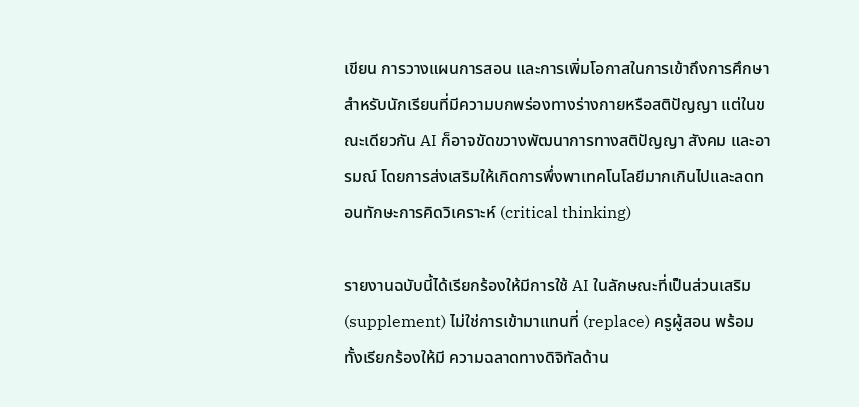เขียน การวางแผนการสอน และการเพิ่มโอกาสในการเข้าถึงการศึกษาสำหรับนักเรียนที่มีความบกพร่องทางร่างกายหรือสติปัญญา แต่ในขณะเดียวกัน AI ก็อาจขัดขวางพัฒนาการทางสติปัญญา สังคม และอารมณ์ โดยการส่งเสริมให้เกิดการพึ่งพาเทคโนโลยีมากเกินไปและลดทอนทักษะการคิดวิเคราะห์ (critical thinking)

รายงานฉบับนี้ได้เรียกร้องให้มีการใช้ AI ในลักษณะที่เป็นส่วนเสริม (supplement) ไม่ใช่การเข้ามาแทนที่ (replace) ครูผู้สอน พร้อมทั้งเรียกร้องให้มี ความฉลาดทางดิจิทัลด้าน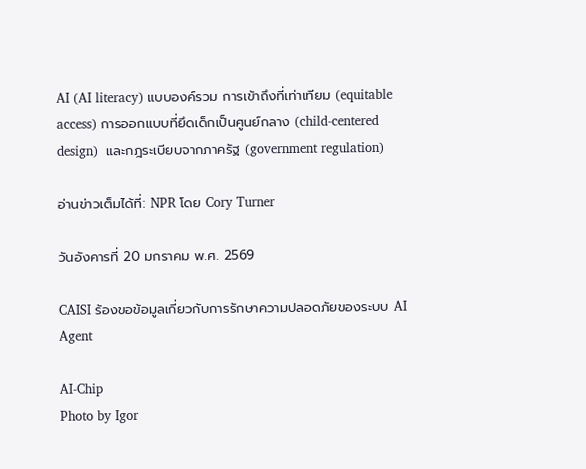AI (AI literacy) แบบองค์รวม การเข้าถึงที่เท่าเทียม (equitable access) การออกแบบที่ยึดเด็กเป็นศูนย์กลาง (child-centered design)  และกฎระเบียบจากภาครัฐ (government regulation)

อ่านข่าวเต็มได้ที่: NPR โดย Cory Turner

วันอังคารที่ 20 มกราคม พ.ศ. 2569

CAISI ร้องขอข้อมูลเกี่ยวกับการรักษาความปลอดภัยของระบบ AI Agent

AI-Chip
Photo by Igor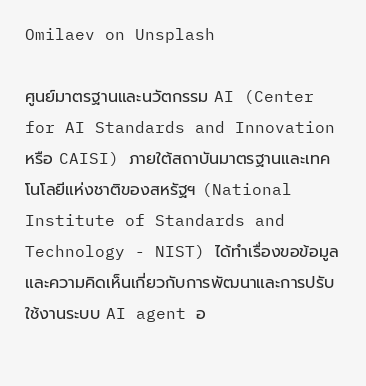Omilaev on Unsplash

ศูนย์มาตรฐานและนวัตกรรม AI (Center for AI Standards and Innovation หรือ CAISI) ภายใต้สถาบันมาตรฐานและเทคโนโลยีแห่งชาติของสหรัฐฯ (National Institute of Standards and Technology - NIST) ได้ทำเรื่องขอข้อมูลและความคิดเห็นเกี่ยวกับการพัฒนาและการปรับใช้งานระบบ AI agent อ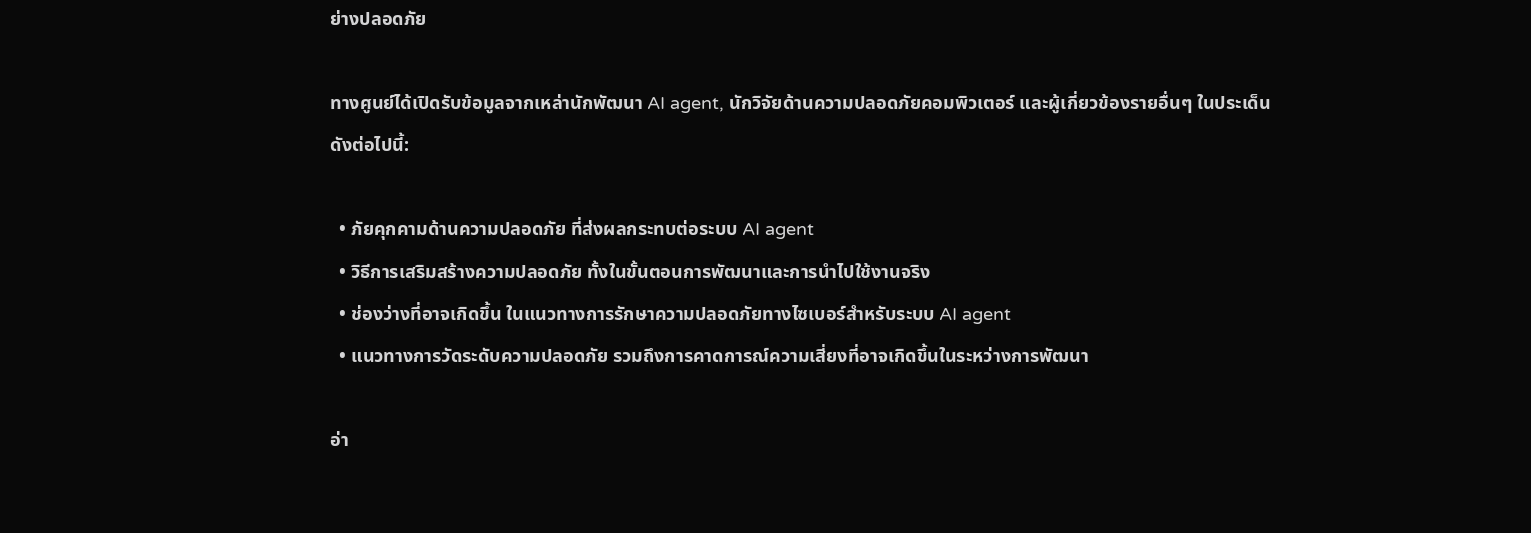ย่างปลอดภัย

ทางศูนย์ได้เปิดรับข้อมูลจากเหล่านักพัฒนา AI agent, นักวิจัยด้านความปลอดภัยคอมพิวเตอร์ และผู้เกี่ยวข้องรายอื่นๆ ในประเด็นดังต่อไปนี้:

  • ภัยคุกคามด้านความปลอดภัย ที่ส่งผลกระทบต่อระบบ AI agent
  • วิธีการเสริมสร้างความปลอดภัย ทั้งในขั้นตอนการพัฒนาและการนำไปใช้งานจริง
  • ช่องว่างที่อาจเกิดขึ้น ในแนวทางการรักษาความปลอดภัยทางไซเบอร์สำหรับระบบ AI agent
  • แนวทางการวัดระดับความปลอดภัย รวมถึงการคาดการณ์ความเสี่ยงที่อาจเกิดขึ้นในระหว่างการพัฒนา

อ่า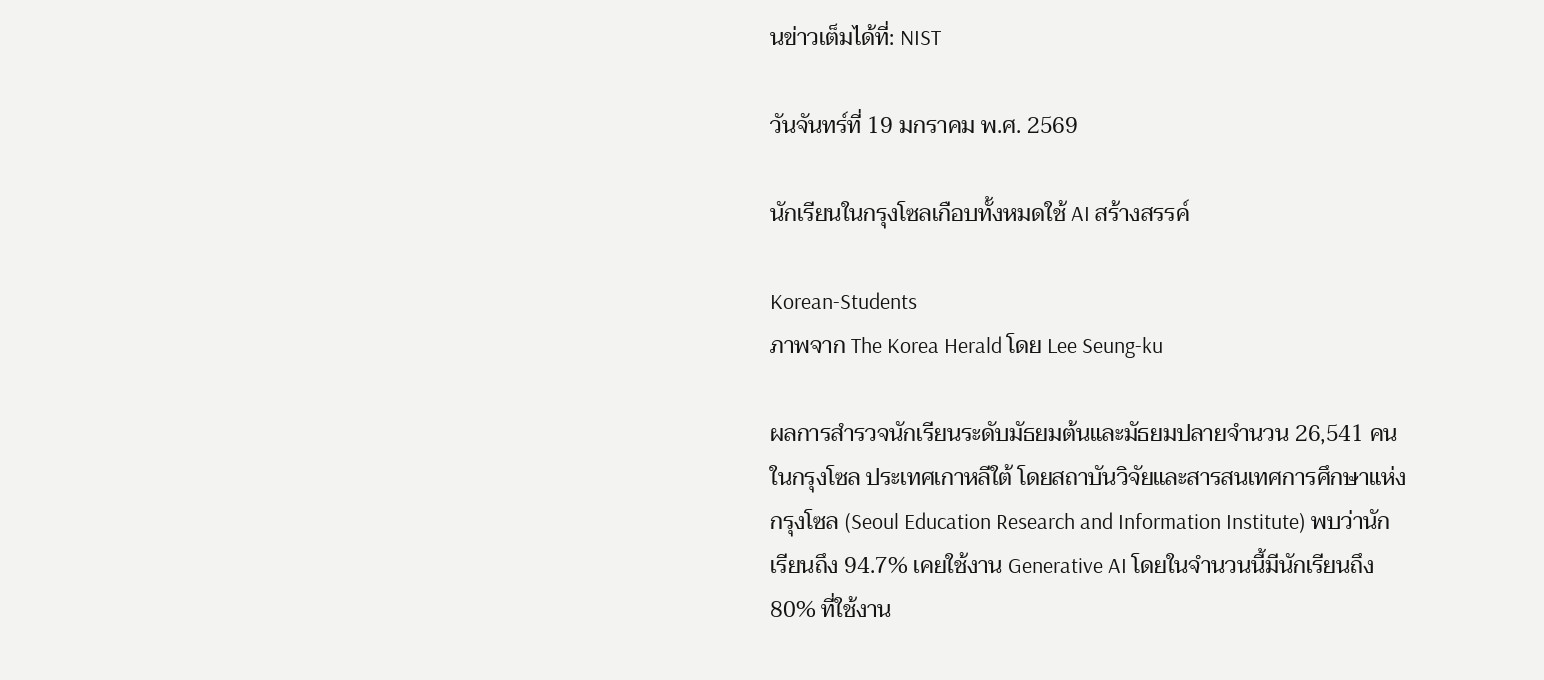นข่าวเต็มได้ที่: NIST

วันจันทร์ที่ 19 มกราคม พ.ศ. 2569

นักเรียนในกรุงโซลเกือบทั้งหมดใช้ AI สร้างสรรค์

Korean-Students
ภาพจาก The Korea Herald โดย Lee Seung-ku

ผลการสำรวจนักเรียนระดับมัธยมต้นและมัธยมปลายจำนวน 26,541 คนในกรุงโซล ประเทศเกาหลีใต้ โดยสถาบันวิจัยและสารสนเทศการศึกษาแห่งกรุงโซล (Seoul Education Research and Information Institute) พบว่านักเรียนถึง 94.7% เคยใช้งาน Generative AI โดยในจำนวนนี้มีนักเรียนถึง 80% ที่ใช้งาน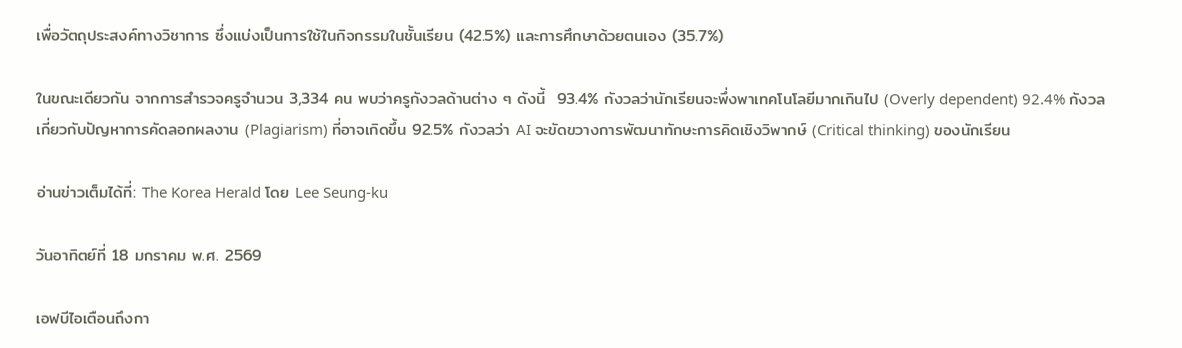เพื่อวัตถุประสงค์ทางวิชาการ ซึ่งแบ่งเป็นการใช้ในกิจกรรมในชั้นเรียน (42.5%) และการศึกษาด้วยตนเอง (35.7%)

ในขณะเดียวกัน จากการสำรวจครูจำนวน 3,334 คน พบว่าครูกังวลด้านต่าง ๆ ดังนี้  93.4% กังวลว่านักเรียนจะพึ่งพาเทคโนโลยีมากเกินไป (Overly dependent) 92.4% กังวลเกี่ยวกับปัญหาการคัดลอกผลงาน (Plagiarism) ที่อาจเกิดขึ้น 92.5% กังวลว่า AI จะขัดขวางการพัฒนาทักษะการคิดเชิงวิพากษ์ (Critical thinking) ของนักเรียน

อ่านข่าวเต็มได้ที่: The Korea Herald โดย Lee Seung-ku

วันอาทิตย์ที่ 18 มกราคม พ.ศ. 2569

เอฟบีไอเตือนถึงกา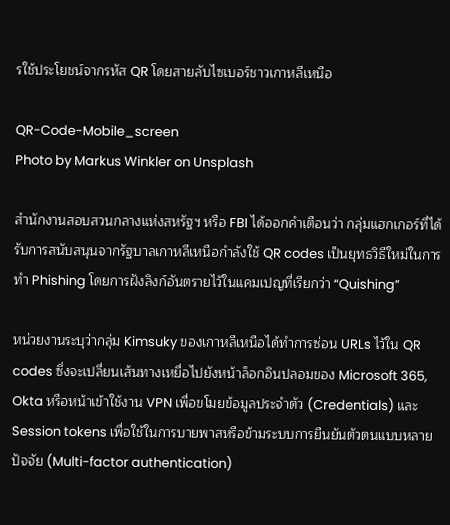รใช้ประโยชน์จากรหัส QR โดยสายลับไซเบอร์ชาวเกาหลีเหนือ

QR-Code-Mobile_screen
Photo by Markus Winkler on Unsplash

สำนักงานสอบสวนกลางแห่งสหรัฐฯ หรือ FBI ได้ออกคำเตือนว่า กลุ่มแฮกเกอร์ที่ได้รับการสนับสนุนจากรัฐบาลเกาหลีเหนือกำลังใช้ QR codes เป็นยุทธวิธีใหม่ในการทำ Phishing โดยการฝังลิงก์อันตรายไว้ในแคมเปญที่เรียกว่า “Quishing”

หน่วยงานระบุว่ากลุ่ม Kimsuky ของเกาหลีเหนือได้ทำการซ่อน URLs ไว้ใน QR codes ซึ่งจะเปลี่ยนเส้นทางเหยื่อไปยังหน้าล็อกอินปลอมของ Microsoft 365, Okta หรือหน้าเข้าใช้งาน VPN เพื่อขโมยข้อมูลประจำตัว (Credentials) และ Session tokens เพื่อใช้ในการบายพาสหรือข้ามระบบการยืนยันตัวตนแบบหลายปัจจัย (Multi-factor authentication)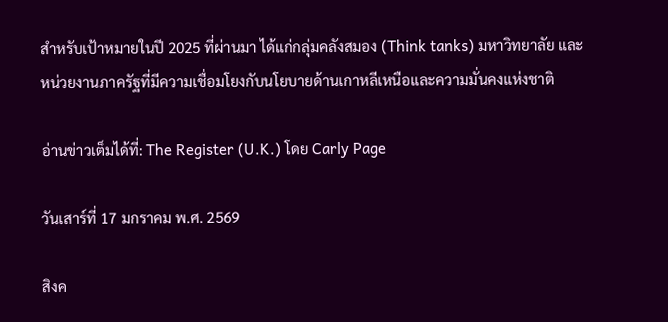สำหรับเป้าหมายในปี 2025 ที่ผ่านมา ได้แก่กลุ่มคลังสมอง (Think tanks) มหาวิทยาลัย และหน่วยงานภาครัฐที่มีความเชื่อมโยงกับนโยบายด้านเกาหลีเหนือและความมั่นคงแห่งชาติ

อ่านข่าวเต็มได้ที่: The Register (U.K.) โดย Carly Page

วันเสาร์ที่ 17 มกราคม พ.ศ. 2569

สิงค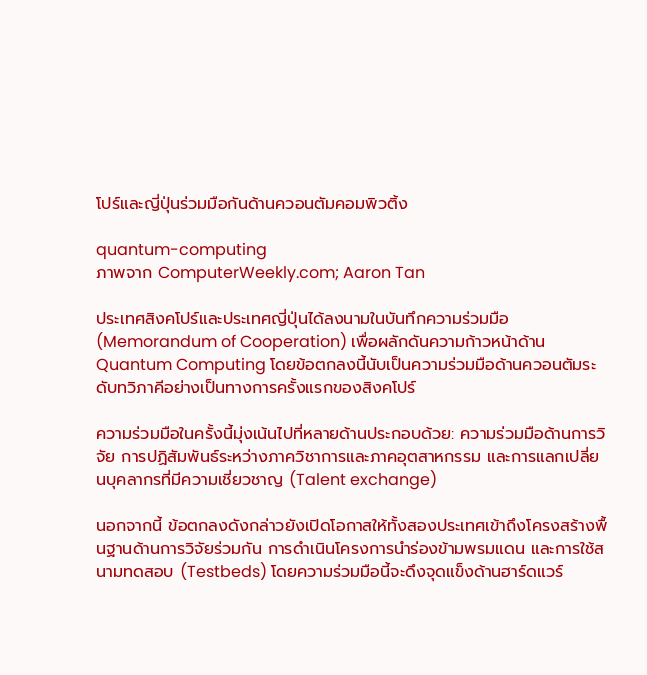โปร์และญี่ปุ่นร่วมมือกันด้านควอนตัมคอมพิวติ้ง

quantum-computing
ภาพจาก ComputerWeekly.com; Aaron Tan

ประเทศสิงคโปร์และประเทศญี่ปุ่นได้ลงนามในบันทึกความร่วมมือ (Memorandum of Cooperation) เพื่อผลักดันความก้าวหน้าด้าน Quantum Computing โดยข้อตกลงนี้นับเป็นความร่วมมือด้านควอนตัมระดับทวิภาคีอย่างเป็นทางการครั้งแรกของสิงคโปร์

ความร่วมมือในครั้งนี้มุ่งเน้นไปที่หลายด้านประกอบด้วย: ความร่วมมือด้านการวิจัย การปฏิสัมพันธ์ระหว่างภาควิชาการและภาคอุตสาหกรรม และการแลกเปลี่ยนบุคลากรที่มีความเชี่ยวชาญ (Talent exchange)

นอกจากนี้ ข้อตกลงดังกล่าวยังเปิดโอกาสให้ทั้งสองประเทศเข้าถึงโครงสร้างพื้นฐานด้านการวิจัยร่วมกัน การดำเนินโครงการนำร่องข้ามพรมแดน และการใช้สนามทดสอบ (Testbeds) โดยความร่วมมือนี้จะดึงจุดแข็งด้านฮาร์ดแวร์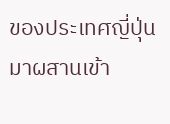ของประเทศญี่ปุ่น มาผสานเข้า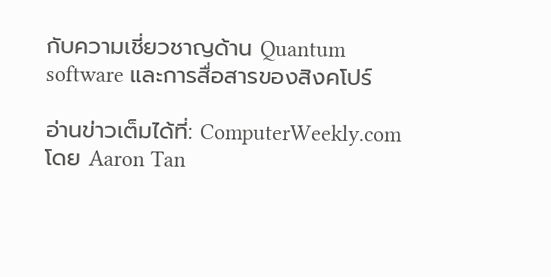กับความเชี่ยวชาญด้าน Quantum software และการสื่อสารของสิงคโปร์

อ่านข่าวเต็มได้ที่: ComputerWeekly.com โดย Aaron Tan